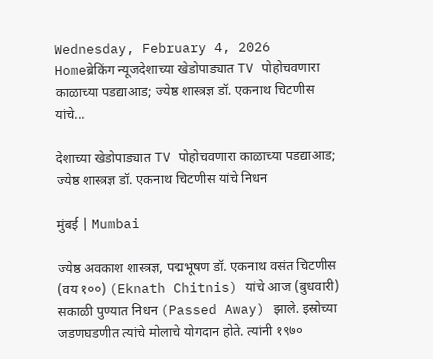Wednesday, February 4, 2026
Homeब्रेकिंग न्यूजदेशाच्या खेडोपाड्यात TV पोहोचवणारा काळाच्या पडद्याआड; ज्येष्ठ शास्त्रज्ञ डॉ. एकनाथ चिटणीस यांचे...

देशाच्या खेडोपाड्यात TV पोहोचवणारा काळाच्या पडद्याआड; ज्येष्ठ शास्त्रज्ञ डॉ. एकनाथ चिटणीस यांचे निधन

मुंबई | Mumbai

ज्येष्ठ अवकाश शास्त्रज्ञ, पद्मभूषण डॉ. एकनाथ वसंत चिटणीस (वय १००) (Eknath Chitnis) यांचे आज (बुधवारी) सकाळी पुण्यात निधन (Passed Away) झाले. इस्रोच्या जडणघडणीत त्यांचे मोलाचे योगदान होते. त्यांनी १९७०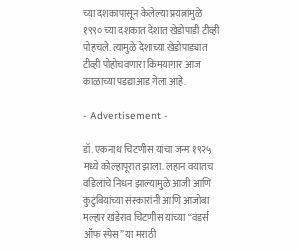च्या दशकापासून केलेल्या प्रयत्नांमुळे १९९० च्या दशकात देशात खेडोपाडी टीव्ही पोहचले. त्यामुळे देशाच्या खेडोपाड्यात टीव्ही पोहोचवणारा किमयागार आज काळाच्या पडद्याआड गेला आहे.

- Advertisement -

डॉ. एकनाथ चिटणीस यांचा जन्म १९२५ मध्ये कोल्हापूरात झाला. लहान वयातच वडिलांचे निधन झाल्यामुळे आजी आणि कुटुंबियांच्या संस्कारांनी आणि आजोबा मल्हार खंडेराव चिटणीस यांच्या “वंडर्स ऑफ स्पेस” या मराठी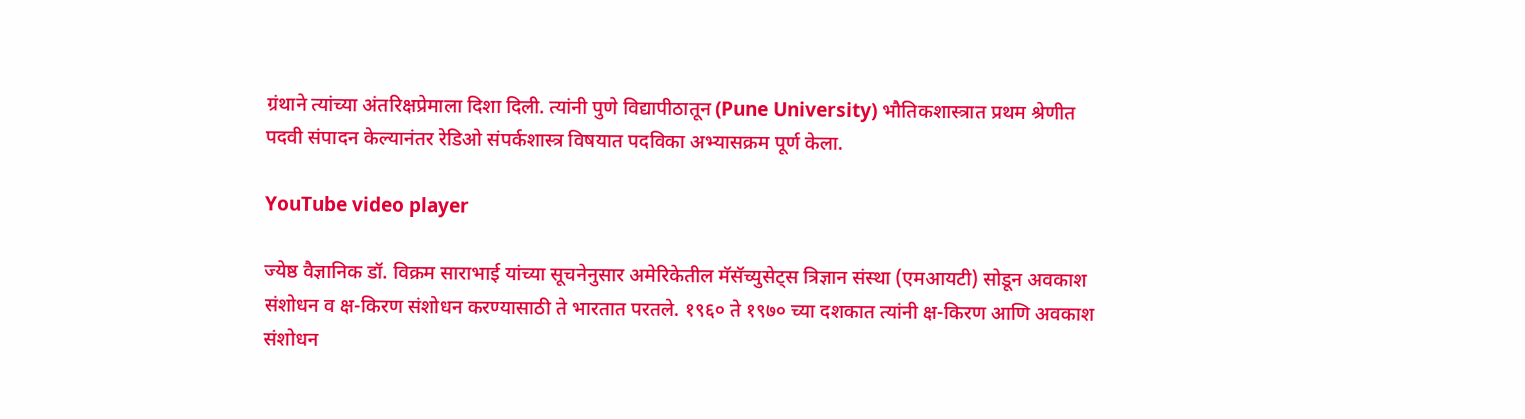ग्रंथाने त्यांच्या अंतरिक्षप्रेमाला दिशा दिली. त्यांनी पुणे विद्यापीठातून (Pune University) भौतिकशास्त्रात प्रथम श्रेणीत पदवी संपादन केल्यानंतर रेडिओ संपर्कशास्त्र विषयात पदविका अभ्यासक्रम पूर्ण केला.

YouTube video player

ज्येष्ठ वैज्ञानिक डॉ. विक्रम साराभाई यांच्या सूचनेनुसार अमेरिकेतील मॅसॅच्युसेट्स त्रिज्ञान संस्था (एमआयटी) सोडून अवकाश संशोधन व क्ष-किरण संशोधन करण्यासाठी ते भारतात परतले. १९६० ते १९७० च्या दशकात त्यांनी क्ष-किरण आणि अवकाश संशोधन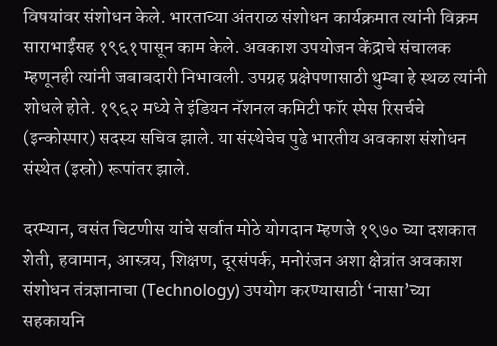विषयांवर संशोधन केले. भारताच्या अंतराळ संशोधन कार्यक्रमात त्यांनी विक्रम साराभाईंसह १९६१पासून काम केले. अवकाश उपयोजन केंद्राचे संचालक म्हणूनही त्यांनी जबाबदारी निभावली. उपग्रह प्रक्षेपणासाठी थुम्बा हे स्थळ त्यांनी शोधले होते. १९६२ मध्ये ते इंडियन नॅशनल कमिटी फॉर स्पेस रिसर्चचे (इन्कोस्पार) सदस्य सचिव झाले. या संस्थेचेच पुढे भारतीय अवकाश संशोधन संस्थेत (इस्रो) रूपांतर झाले.

दरम्यान, वसंत चिटणीस यांचे सर्वात मोठे योगदान म्हणजे १९७० च्या दशकात शेती, हवामान, आस्त्रय, शिक्षण, दूरसंपर्क, मनोरंजन अशा क्षेत्रांत अवकाश संशोधन तंत्रज्ञानाचा (Technology) उपयोग करण्यासाठी ‘नासा’च्या सहकायनि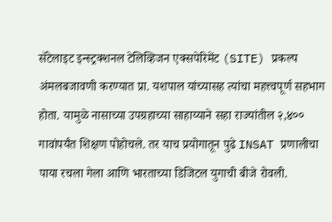सॅटेलाइट इन्स्ट्रक्शनल टेलिव्हिजन एक्सपेरिमेंट (SITE) प्रकल्प अंमलबजावणी करण्यात प्रा. यशपाल यांच्यासह त्यांचा महत्त्वपूर्ण सहभाग होता. यामुळे नासाच्या उपग्रहाच्या साहाय्याने सहा राज्यांतील २,४०० गावांपर्यंत शिक्षण पोहोचले. तर याच प्रयोगातून पुढे INSAT प्रणालीचा पाया रचला गेला आणि भारताच्या डिजिटल युगाची बीजे रोवली.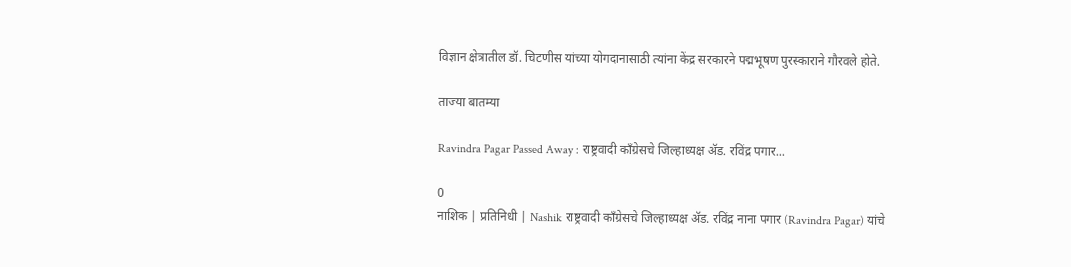विज्ञान क्षेत्रातील डॉ. चिटणीस यांच्या योगदानासाठी त्यांना केंद्र सरकारने पद्मभूषण पुरस्काराने गौरवले होते.

ताज्या बातम्या

Ravindra Pagar Passed Away : राष्ट्रवादी काँग्रेसचे जिल्हाध्यक्ष ॲड. रविंद्र पगार...

0
नाशिक | प्रतिनिधी | Nashik राष्ट्रवादी काँग्रेसचे जिल्हाध्यक्ष ॲड. रविंद्र नाना पगार (Ravindra Pagar) यांचे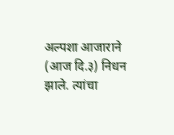अल्पशा आजाराने (आज दि.३) निधन झाले. त्यांचा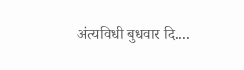अंत्यविधी बुधवार दि....